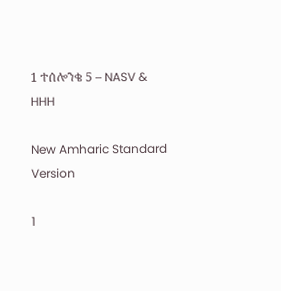1 ተሰሎንቄ 5 – NASV & HHH

New Amharic Standard Version

1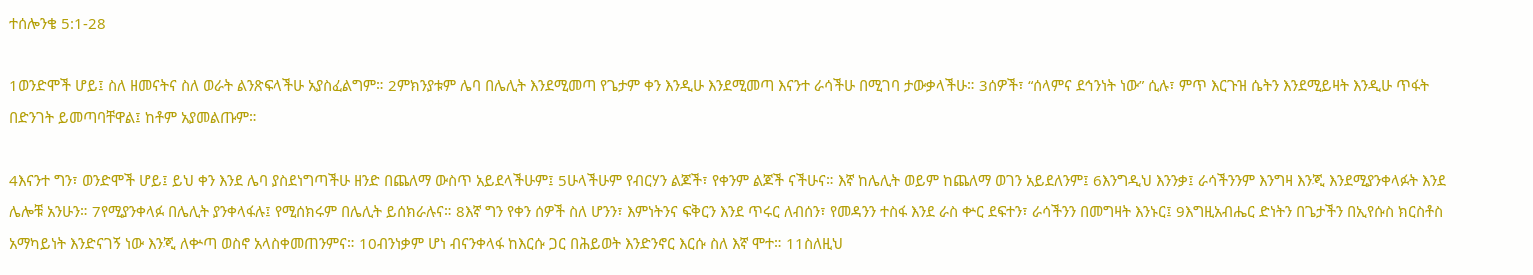ተሰሎንቄ 5:1-28

1ወንድሞች ሆይ፤ ስለ ዘመናትና ስለ ወራት ልንጽፍላችሁ አያስፈልግም። 2ምክንያቱም ሌባ በሌሊት እንደሚመጣ የጌታም ቀን እንዲሁ እንደሚመጣ እናንተ ራሳችሁ በሚገባ ታውቃላችሁ። 3ሰዎች፣ “ሰላምና ደኅንነት ነው” ሲሉ፣ ምጥ እርጉዝ ሴትን እንደሚይዛት እንዲሁ ጥፋት በድንገት ይመጣባቸዋል፤ ከቶም አያመልጡም።

4እናንተ ግን፣ ወንድሞች ሆይ፤ ይህ ቀን እንደ ሌባ ያስደነግጣችሁ ዘንድ በጨለማ ውስጥ አይደላችሁም፤ 5ሁላችሁም የብርሃን ልጆች፣ የቀንም ልጆች ናችሁና። እኛ ከሌሊት ወይም ከጨለማ ወገን አይደለንም፤ 6እንግዲህ እንንቃ፤ ራሳችንንም እንግዛ እንጂ እንደሚያንቀላፉት እንደ ሌሎቹ አንሁን። 7የሚያንቀላፉ በሌሊት ያንቀላፋሉ፤ የሚሰክሩም በሌሊት ይሰክራሉና። 8እኛ ግን የቀን ሰዎች ስለ ሆንን፣ እምነትንና ፍቅርን እንደ ጥሩር ለብሰን፣ የመዳንን ተስፋ እንደ ራስ ቍር ደፍተን፣ ራሳችንን በመግዛት እንኑር፤ 9እግዚአብሔር ድነትን በጌታችን በኢየሱስ ክርስቶስ አማካይነት እንድናገኝ ነው እንጂ ለቍጣ ወስኖ አላስቀመጠንምና። 10ብንነቃም ሆነ ብናንቀላፋ ከእርሱ ጋር በሕይወት እንድንኖር እርሱ ስለ እኛ ሞተ። 11ስለዚህ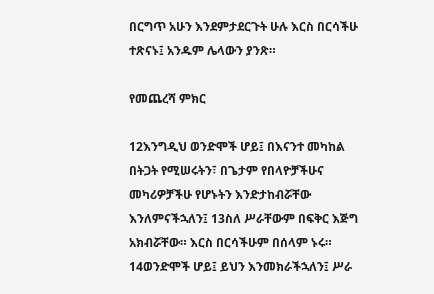በርግጥ አሁን እንደምታደርጉት ሁሉ እርስ በርሳችሁ ተጽናኑ፤ አንዱም ሌላውን ያንጽ።

የመጨረሻ ምክር

12እንግዲህ ወንድሞች ሆይ፤ በእናንተ መካከል በትጋት የሚሠሩትን፣ በጌታም የበላዮቻችሁና መካሪዎቻችሁ የሆኑትን እንድታከብሯቸው እንለምናችኋለን፤ 13ስለ ሥራቸውም በፍቅር እጅግ አክብሯቸው። እርስ በርሳችሁም በሰላም ኑሩ። 14ወንድሞች ሆይ፤ ይህን እንመክራችኋለን፤ ሥራ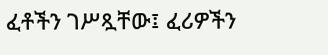ፈቶችን ገሥጿቸው፤ ፈሪዎችን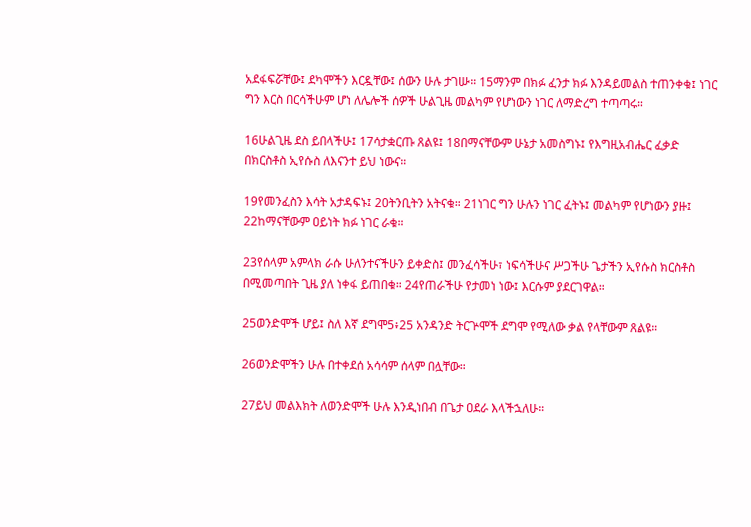አደፋፍሯቸው፤ ደካሞችን እርዷቸው፤ ሰውን ሁሉ ታገሡ። 15ማንም በክፉ ፈንታ ክፉ እንዳይመልስ ተጠንቀቁ፤ ነገር ግን እርስ በርሳችሁም ሆነ ለሌሎች ሰዎች ሁልጊዜ መልካም የሆነውን ነገር ለማድረግ ተጣጣሩ።

16ሁልጊዜ ደስ ይበላችሁ፤ 17ሳታቋርጡ ጸልዩ፤ 18በማናቸውም ሁኔታ አመስግኑ፤ የእግዚአብሔር ፈቃድ በክርስቶስ ኢየሱስ ለእናንተ ይህ ነውና።

19የመንፈስን እሳት አታዳፍኑ፤ 20ትንቢትን አትናቁ። 21ነገር ግን ሁሉን ነገር ፈትኑ፤ መልካም የሆነውን ያዙ፤ 22ከማናቸውም ዐይነት ክፉ ነገር ራቁ።

23የሰላም አምላክ ራሱ ሁለንተናችሁን ይቀድስ፤ መንፈሳችሁ፣ ነፍሳችሁና ሥጋችሁ ጌታችን ኢየሱስ ክርስቶስ በሚመጣበት ጊዜ ያለ ነቀፋ ይጠበቁ። 24የጠራችሁ የታመነ ነው፤ እርሱም ያደርገዋል።

25ወንድሞች ሆይ፤ ስለ እኛ ደግሞ5፥25 አንዳንድ ትርጕሞች ደግሞ የሚለው ቃል የላቸውም ጸልዩ።

26ወንድሞችን ሁሉ በተቀደሰ አሳሳም ሰላም በሏቸው።

27ይህ መልእክት ለወንድሞች ሁሉ እንዲነበብ በጌታ ዐደራ እላችኋለሁ።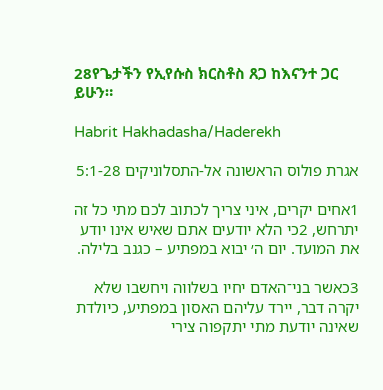28የጌታችን የኢየሱስ ክርስቶስ ጸጋ ከእናንተ ጋር ይሁን።

Habrit Hakhadasha/Haderekh

אגרת פולוס הראשונה אל-התסלוניקים 5:1-28

1אחים יקרים, איני צריך לכתוב לכם מתי כל זה יתרחש, 2כי הלא יודעים אתם שאיש אינו יודע את המועד. יום ה׳ יבוא במפתיע – כגנב בלילה.

3כאשר בני־האדם יחיו בשלווה ויחשבו שלא יקרה דבר, יירד עליהם האסון במפתיע, כיולדת שאינה יודעת מתי יתקפוה צירי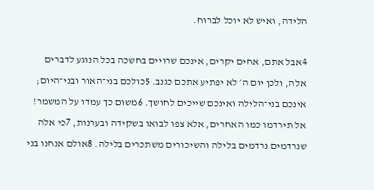הלידה, ואיש לא יוכל לברוח.

4אבל אתם, אחים יקרים, אינכם שרויים בחשכה בכל הנוגע לדברים אלה, ולכן יום ה׳ לא יפתיע אתכם כגנב. 5כולכם בני־האור ובני־היום; אינכם בני־הלילה ואינכם שייכים לחושך. 6משום כך עמדו על המשמר! אל תירדמו כמו האחרים, אלא צפו לבואו בשקידה ובערנות, 7כי אלה שנרדמים נרדמים בלילה והשיכורים משתכרים בלילה. 8אולם אנחנו בני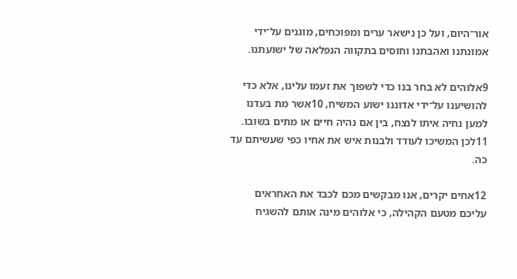אור־היום, ועל כן נישאר ערים ומפוכחים, מוגנים על־ידי אמונתנו ואהבתנו וחוסים בתקווה הנפלאה של ישועתנו.

9אלוהים לא בחר בנו כדי לשפוך את זעמו עלינו, אלא כדי להושיענו על־ידי אדוננו ישוע המשיח, 10אשר מת בעדנו למען נחיה איתו לנצח, בין אם נהיה חיים או מתים בשובו. 11לכן המשיכו לעודד ולבנות איש את אחיו כפי שעשיתם עד כה.

12אחים יקרים, אנו מבקשים מכם לכבד את האחראים עליכם מטעם הקהילה, כי אלוהים מינה אותם להשגיח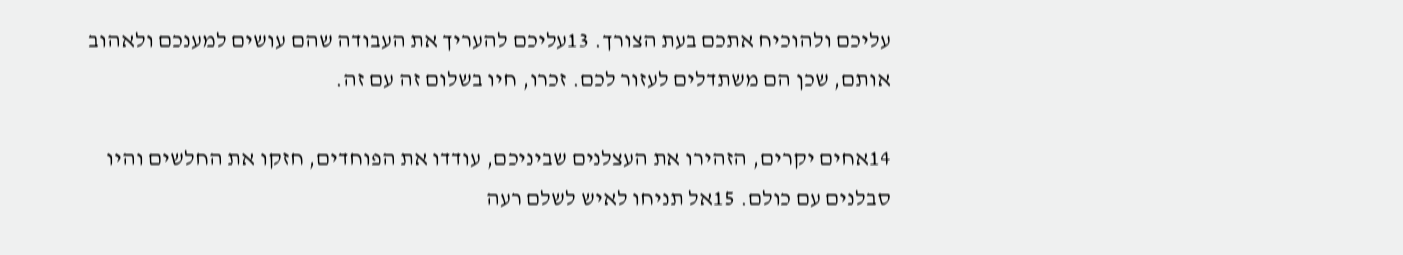עליכם ולהוכיח אתכם בעת הצורך. 13עליכם להעריך את העבודה שהם עושים למענכם ולאהוב אותם, שכן הם משתדלים לעזור לכם. זכרו, חיו בשלום זה עם זה.

14אחים יקרים, הזהירו את העצלנים שביניכם, עודדו את הפוחדים, חזקו את החלשים והיו סבלנים עם כולם. 15אל תניחו לאיש לשלם רעה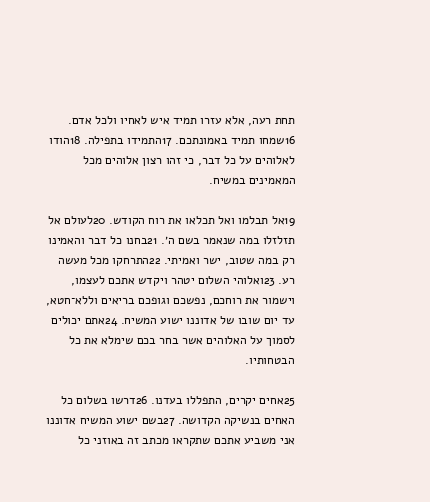תחת רעה, אלא עזרו תמיד איש לאחיו ולכל אדם. 16שמחו תמיד באמונתכם. 17התמידו בתפילה. 18הודו לאלוהים על כל דבר, כי זהו רצון אלוהים מכל המאמינים במשיח.

19אל תבלמו ואל תכלאו את רוח הקודש. 20לעולם אל תזלזלו במה שנאמר בשם ה׳. 21בחנו כל דבר והאמינו רק במה שטוב, ישר ואמיתי. 22התרחקו מכל מעשה רע. 23ואלוהי השלום יטהר ויקדש אתכם לעצמו, וישמור את רוחכם, נפשכם וגופכם בריאים וללא־חטא, עד יום שובו של אדוננו ישוע המשיח. 24אתם יכולים לסמוך על האלוהים אשר בחר בכם שימלא את כל הבטחותיו.

25אחים יקרים, התפללו בעדנו. 26דרשו בשלום כל האחים בנשיקה הקדושה. 27בשם ישוע המשיח אדוננו אני משביע אתכם שתקראו מכתב זה באוזני כל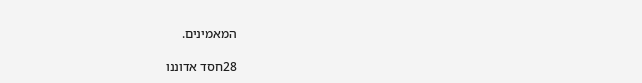המאמינים.

28חסד אדוננו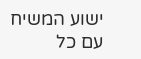ישוע המשיח עם כל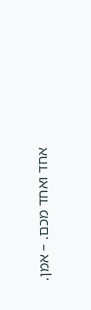אחד ואחד מכם. – אמן.